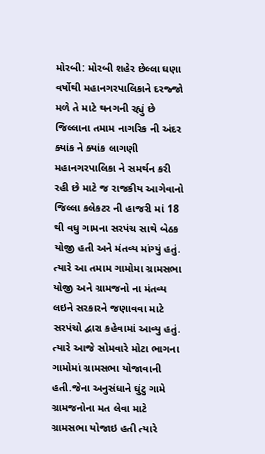મોરબી: મોરબી શહેર છેલ્લા ઘણા વર્ષોથી મહાનગરપાલિકાને દરજ્જો મળે તે માટે થનગની રહ્યું છે જિલ્લાના તમામ નાગરિક ની અંદર ક્યાંક ને ક્યાંક લાગણી મહાનગરપાલિકા ને સમર્થન કરી રહી છે માટે જ રાજકીય આગેવાનો જિલ્લા કલેકટર ની હાજરી માં 18 થી વધુ ગામના સરપંચ સાથે બેઠક યોજી હતી અને મંતવ્ય માંગ્યું હતું.
ત્યારે આ તમામ ગામોમા ગ્રામસભા યોજી અને ગ્રામજનો ના મંતવ્ય લઇને સરકારને જણાવવા માટે સરપંચો દ્વારા કહેવામાં આવ્યુ હતું.
ત્યારે આજે સોમવારે મોટા ભાગના ગામોમાં ગ્રામસભા યોજાવાની હતી.જેના અનુસંધાને ઘુંટુ ગામે ગ્રામજનોના મત લેવા માટે ગ્રામસભા યોજાઇ હતી ત્યારે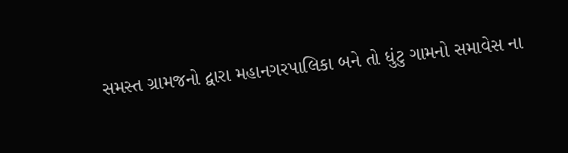સમસ્ત ગ્રામજનો દ્વારા મહાનગરપાલિકા બને તો ધુંટુ ગામનો સમાવેસ ના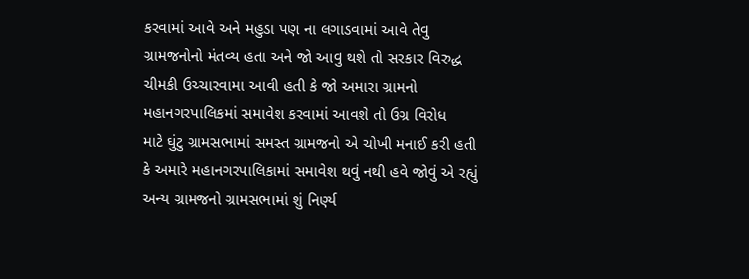કરવામાં આવે અને મહુડા પણ ના લગાડવામાં આવે તેવુ ગ્રામજનોનો મંતવ્ય હતા અને જો આવુ થશે તો સરકાર વિરુદ્ધ ચીમકી ઉચ્ચારવામા આવી હતી કે જો અમારા ગ્રામનો મહાનગરપાલિકમાં સમાવેશ કરવામાં આવશે તો ઉગ્ર વિરોધ
માટે ઘુંટુ ગ્રામસભામાં સમસ્ત ગ્રામજનો એ ચોખી મનાઈ કરી હતી કે અમારે મહાનગરપાલિકામાં સમાવેશ થવું નથી હવે જોવું એ રહ્યું અન્ય ગ્રામજનો ગ્રામસભામાં શું નિર્ણ્ય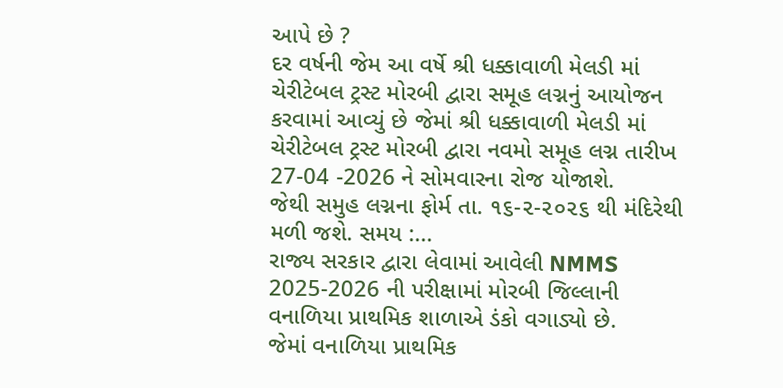આપે છે ?
દર વર્ષની જેમ આ વર્ષે શ્રી ધક્કાવાળી મેલડી માં ચેરીટેબલ ટ્રસ્ટ મોરબી દ્વારા સમૂહ લગ્નનું આયોજન કરવામાં આવ્યું છે જેમાં શ્રી ધક્કાવાળી મેલડી માં ચેરીટેબલ ટ્રસ્ટ મોરબી દ્વારા નવમો સમૂહ લગ્ન તારીખ 27-04 -2026 ને સોમવારના રોજ યોજાશે.
જેથી સમુહ લગ્નના ફોર્મ તા. ૧૬-૨-૨૦૨૬ થી મંદિરેથી મળી જશે. સમય :...
રાજ્ય સરકાર દ્વારા લેવામાં આવેલી NMMS 2025-2026 ની પરીક્ષામાં મોરબી જિલ્લાની વનાળિયા પ્રાથમિક શાળાએ ડંકો વગાડ્યો છે.
જેમાં વનાળિયા પ્રાથમિક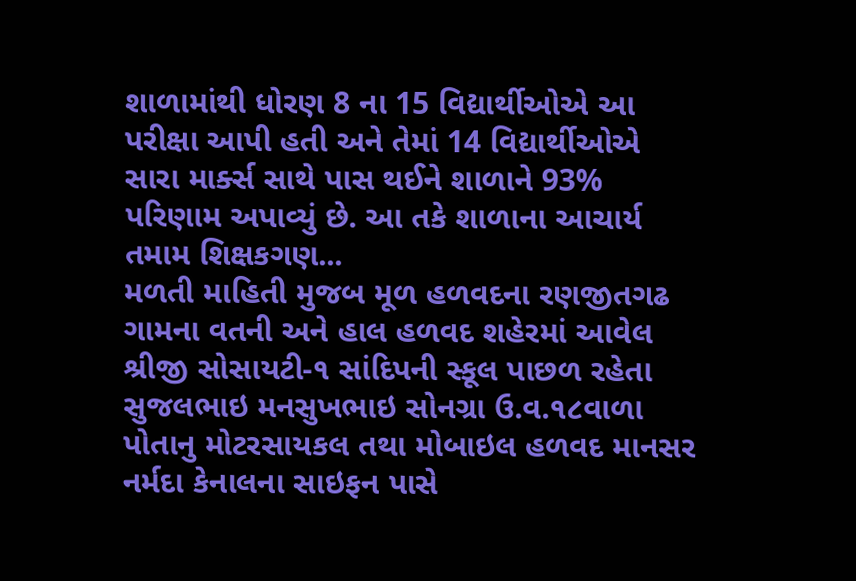શાળામાંથી ધોરણ 8 ના 15 વિદ્યાર્થીઓએ આ પરીક્ષા આપી હતી અને તેમાં 14 વિદ્યાર્થીઓએ સારા માર્ક્સ સાથે પાસ થઈને શાળાને 93% પરિણામ અપાવ્યું છે. આ તકે શાળાના આચાર્ય તમામ શિક્ષકગણ...
મળતી માહિતી મુજબ મૂળ હળવદના રણજીતગઢ ગામના વતની અને હાલ હળવદ શહેરમાં આવેલ શ્રીજી સોસાયટી-૧ સાંદિપની સ્કૂલ પાછળ રહેતા સુજલભાઇ મનસુખભાઇ સોનગ્રા ઉ.વ.૧૮વાળા પોતાનુ મોટરસાયકલ તથા મોબાઇલ હળવદ માનસર નર્મદા કેનાલના સાઇફન પાસે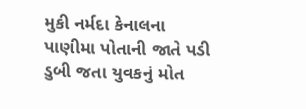મુકી નર્મદા કેનાલના પાણીમા પોતાની જાતે પડી ડુબી જતા યુવકનું મોત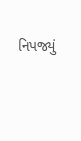નિપજ્યું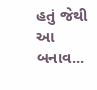હતું જેથી આ બનાવ...